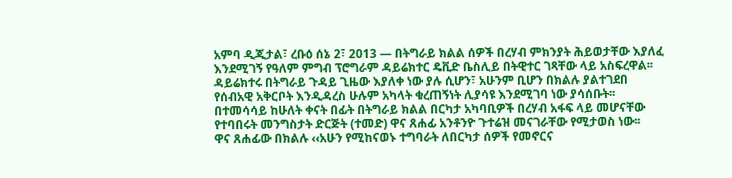አምባ ዲጂታል፣ ረቡዕ ሰኔ 2፣ 2013 ― በትግራይ ክልል ሰዎች በረሃብ ምክንያት ሕይወታቸው እያለፈ እንደሚገኝ የዓለም ምግብ ፕሮግራም ዳይሬክተር ዴቪድ ቤስሊይ በትዊተር ገጻቸው ላይ አስፍረዋል፡፡
ዳይሬክተሩ በትግራይ ጉዳይ ጊዜው እያለቀ ነው ያሉ ሲሆን፣ አሁንም ቢሆን በክልሉ ያልተገደበ የሰብአዊ አቅርቦት እንዲዳረስ ሁሉም አካላት ቁረጠኝነት ሊያሳዩ እንደሚገባ ነው ያሳሰቡት፡፡
በተመሳሳይ ከሁለት ቀናት በፊት በትግራይ ክልል በርካታ አካባቢዎች በረሃብ አፋፍ ላይ መሆናቸው የተባበሩት መንግስታት ድርጅት (ተመድ) ዋና ጸሐፊ አንቶንዮ ጉተሬዝ መናገራቸው የሚታወስ ነው፡፡
ዋና ጸሐፊው በክልሉ ‹‹አሁን የሚከናወኑ ተግባራት ለበርካታ ሰዎች የመኖርና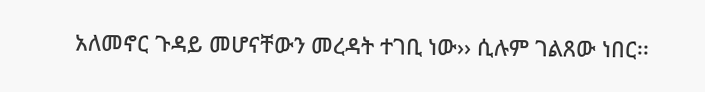አለመኖር ጉዳይ መሆናቸውን መረዳት ተገቢ ነው›› ሲሉም ገልጸው ነበር፡፡